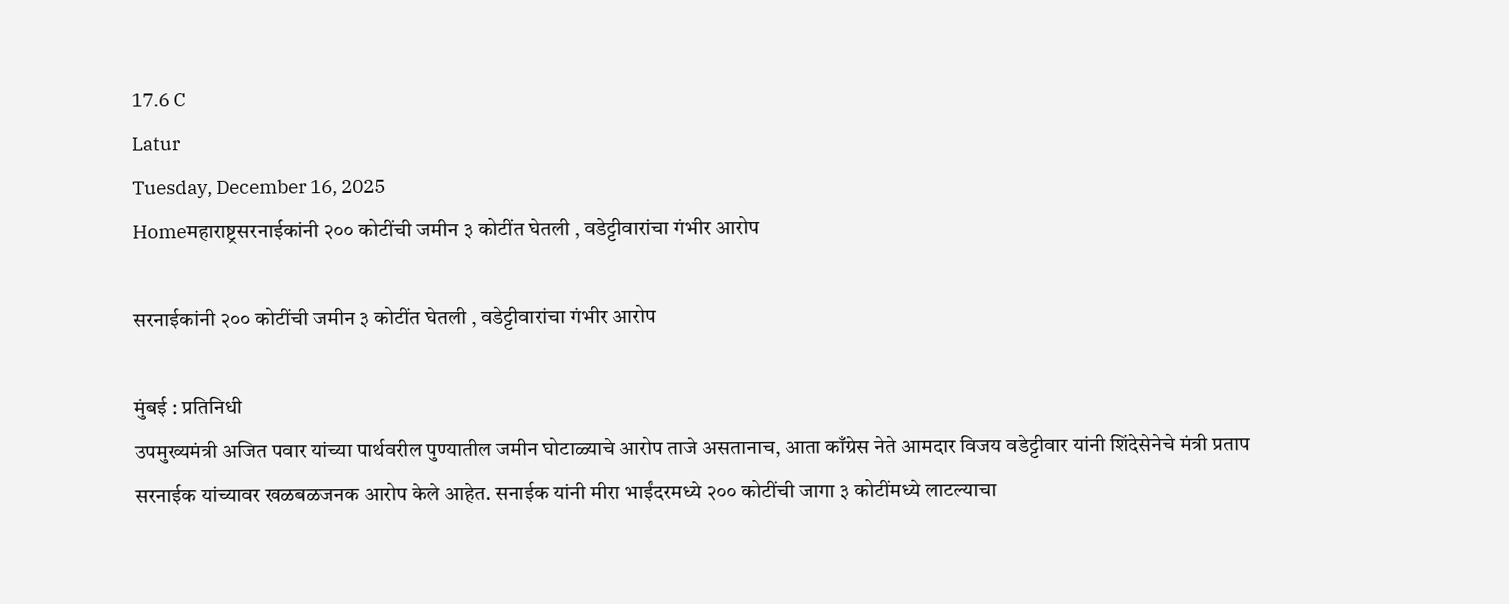17.6 C
Latur
Tuesday, December 16, 2025
Homeमहाराष्ट्रसरनाईकांनी २०० कोटींची जमीन ३ कोटींत घेतली , वडेट्टीवारांचा गंभीर आरोप

सरनाईकांनी २०० कोटींची जमीन ३ कोटींत घेतली , वडेट्टीवारांचा गंभीर आरोप

मुंबई : प्रतिनिधी
उपमुख्यमंत्री अजित पवार यांच्या पार्थवरील पुण्यातील जमीन घोटाळ्याचे आरोप ताजे असतानाच, आता काँग्रेस नेते आमदार विजय वडेट्टीवार यांनी शिंदेसेनेचे मंत्री प्रताप सरनाईक यांच्यावर खळबळजनक आरोप केले आहेत. सनाईक यांनी मीरा भाईंदरमध्ये २०० कोटींची जागा ३ कोटींमध्ये लाटल्याचा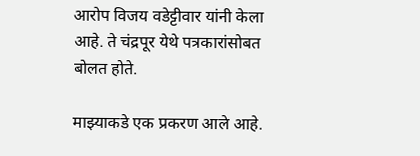आरोप विजय वडेट्टीवार यांनी केला आहे. ते चंद्रपूर येथे पत्रकारांसोबत बोलत होते.

माझ्याकडे एक प्रकरण आले आहे.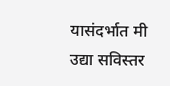यासंदर्भात मी उद्या सविस्तर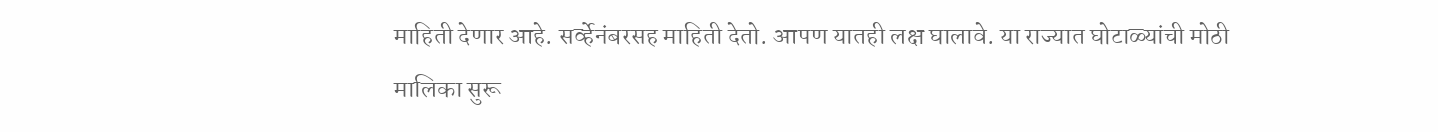माहिती देणार आहे. सर्व्हेनंबरसह माहिती देतो. आपण यातही लक्ष घालावे. या राज्यात घोटाळ्यांची मोठी मालिका सुरू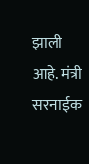झाली आहे. मंत्री सरनाईक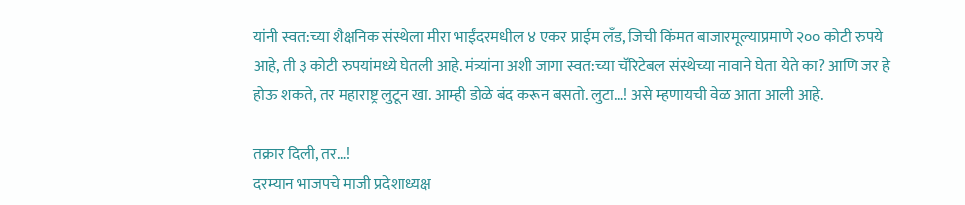यांनी स्वत:च्या शैक्षनिक संस्थेला मीरा भाईंदरमधील ४ एकर प्राईम लँड, जिची किंमत बाजारमूल्याप्रमाणे २०० कोटी रुपये आहे, ती ३ कोटी रुपयांमध्ये घेतली आहे. मंत्र्यांना अशी जागा स्वत:च्या चॅरिटेबल संस्थेच्या नावाने घेता येते का? आणि जर हे होऊ शकते, तर महाराष्ट्र लुटून खा. आम्ही डोळे बंद करून बसतो. लुटा…! असे म्हणायची वेळ आता आली आहे.

तक्रार दिली, तर…!
दरम्यान भाजपचे माजी प्रदेशाध्यक्ष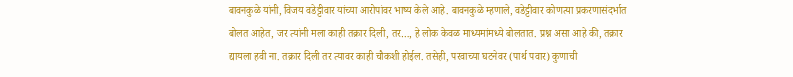बावनकुळे यांनी, विजय वडेट्टीवार यांच्या आरोपांवर भाष्य केले आहे. बावनकुळे म्हणाले, वडेट्टीवार कोणत्या प्रकरणासंदर्भात बोलत आहेत, जर त्यांनी मला काही तक्रार दिली, तर…, हे लोक केवळ माध्यमांमध्ये बोलतात. प्रश्न असा आहे की, तक्रार द्यायला हवी ना. तक्रार दिली तर त्यावर काही चौकशी होईल. तसेही, परवाच्या घटनेवर (पार्थ पवार) कुणाची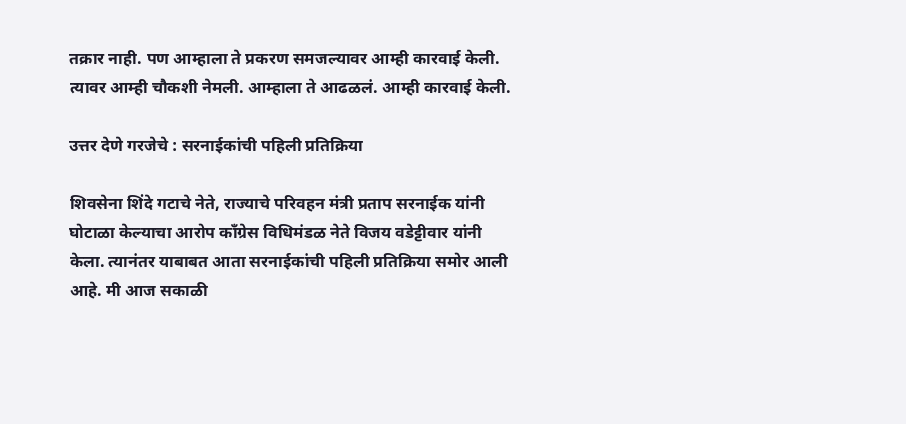तक्रार नाही. पण आम्हाला ते प्रकरण समजल्यावर आम्ही कारवाई केली. त्यावर आम्ही चौकशी नेमली. आम्हाला ते आढळलं. आम्ही कारवाई केली.

उत्तर देणे गरजेचे : सरनाईकांची पहिली प्रतिक्रिया

शिवसेना शिंदे गटाचे नेते, राज्याचे परिवहन मंत्री प्रताप सरनाईक यांनी घोटाळा केल्याचा आरोप काँग्रेस विधिमंडळ नेते विजय वडेट्टीवार यांनी केला. त्यानंतर याबाबत आता सरनाईकांची पहिली प्रतिक्रिया समोर आली आहे. मी आज सकाळी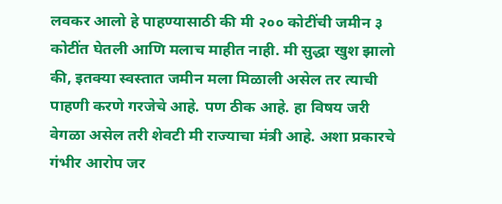लवकर आलो हे पाहण्यासाठी की मी २०० कोटींची जमीन ३ कोटींत घेतली आणि मलाच माहीत नाही. मी सुद्धा खुश झालो की, इतक्या स्वस्तात जमीन मला मिळाली असेल तर त्याची पाहणी करणे गरजेचे आहे. पण ठीक आहे. हा विषय जरी वेगळा असेल तरी शेवटी मी राज्याचा मंत्री आहे. अशा प्रकारचे गंभीर आरोप जर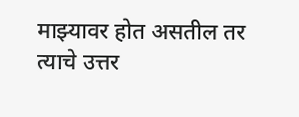माझ्यावर होत असतील तर त्याचे उत्तर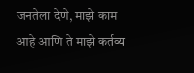जनतेला देणे, माझे काम आहे आणि ते माझे कर्तव्य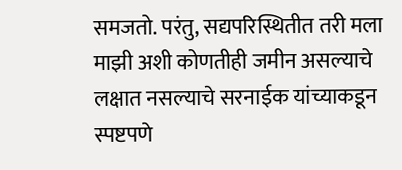समजतो. परंतु, सद्यपरिस्थितीत तरी मला माझी अशी कोणतीही जमीन असल्याचे लक्षात नसल्याचे सरनाईक यांच्याकडून स्पष्टपणे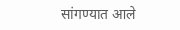सांगण्यात आले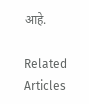आहे.

Related Articles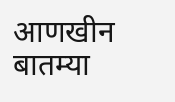आणखीन बातम्या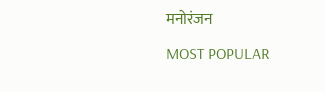मनोरंजन

MOST POPULAR